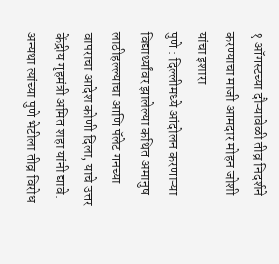१ ऑगस्टच्या दौऱ्यावेळी तीव्र निदर्शने करण्याचा माजी आमदार मोहन जोशी यांचा इशारा
पुणे : दिल्लीमध्ये आंदोलन करणाऱ्या विद्यार्थ्यांवर झालेल्या कथित अमानुष लाठीहल्ल्याचा आणि पॅलेट गनच्या वापराचा आदेश कोणी दिला, याचे उत्तर केंद्रीय गृहमंत्री अमित शहा यांनी द्यावे. अन्यथा त्यांच्या पुणे भेटीला तीव्र विरोध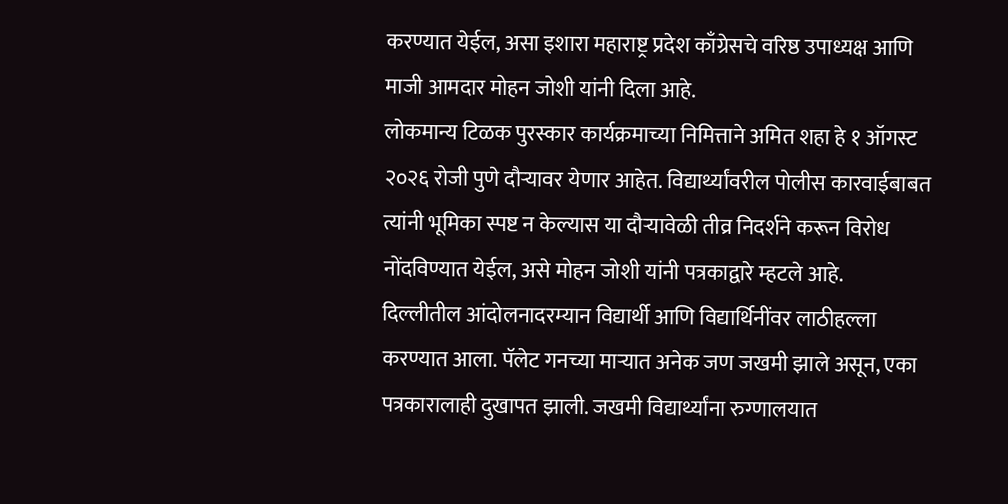करण्यात येईल, असा इशारा महाराष्ट्र प्रदेश काँग्रेसचे वरिष्ठ उपाध्यक्ष आणि माजी आमदार मोहन जोशी यांनी दिला आहे.
लोकमान्य टिळक पुरस्कार कार्यक्रमाच्या निमित्ताने अमित शहा हे १ ऑगस्ट २०२६ रोजी पुणे दौऱ्यावर येणार आहेत. विद्यार्थ्यांवरील पोलीस कारवाईबाबत त्यांनी भूमिका स्पष्ट न केल्यास या दौऱ्यावेळी तीव्र निदर्शने करून विरोध नोंदविण्यात येईल, असे मोहन जोशी यांनी पत्रकाद्वारे म्हटले आहे.
दिल्लीतील आंदोलनादरम्यान विद्यार्थी आणि विद्यार्थिनींवर लाठीहल्ला करण्यात आला. पॅलेट गनच्या माऱ्यात अनेक जण जखमी झाले असून, एका पत्रकारालाही दुखापत झाली. जखमी विद्यार्थ्यांना रुग्णालयात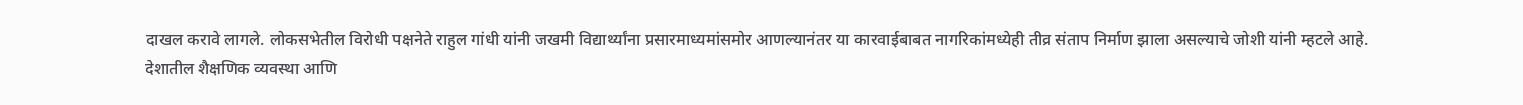दाखल करावे लागले. लोकसभेतील विरोधी पक्षनेते राहुल गांधी यांनी जखमी विद्यार्थ्यांना प्रसारमाध्यमांसमोर आणल्यानंतर या कारवाईबाबत नागरिकांमध्येही तीव्र संताप निर्माण झाला असल्याचे जोशी यांनी म्हटले आहे.
देशातील शैक्षणिक व्यवस्था आणि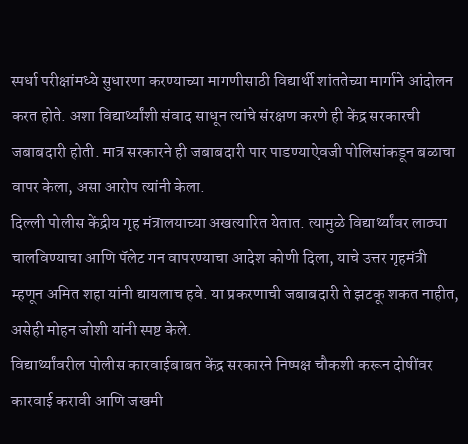स्पर्धा परीक्षांमध्ये सुधारणा करण्याच्या मागणीसाठी विद्यार्थी शांततेच्या मार्गाने आंदोलन करत होते. अशा विद्यार्थ्यांशी संवाद साधून त्यांचे संरक्षण करणे ही केंद्र सरकारची जबाबदारी होती. मात्र सरकारने ही जबाबदारी पार पाडण्याऐवजी पोलिसांकडून बळाचा वापर केला, असा आरोप त्यांनी केला.
दिल्ली पोलीस केंद्रीय गृह मंत्रालयाच्या अखत्यारित येतात. त्यामुळे विद्यार्थ्यांवर लाठ्या चालविण्याचा आणि पॅलेट गन वापरण्याचा आदेश कोणी दिला, याचे उत्तर गृहमंत्री म्हणून अमित शहा यांनी द्यायलाच हवे. या प्रकरणाची जबाबदारी ते झटकू शकत नाहीत, असेही मोहन जोशी यांनी स्पष्ट केले.
विद्यार्थ्यांवरील पोलीस कारवाईबाबत केंद्र सरकारने निष्पक्ष चौकशी करून दोषींवर कारवाई करावी आणि जखमी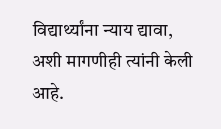विद्यार्थ्यांना न्याय द्यावा, अशी मागणीही त्यांनी केली आहे.